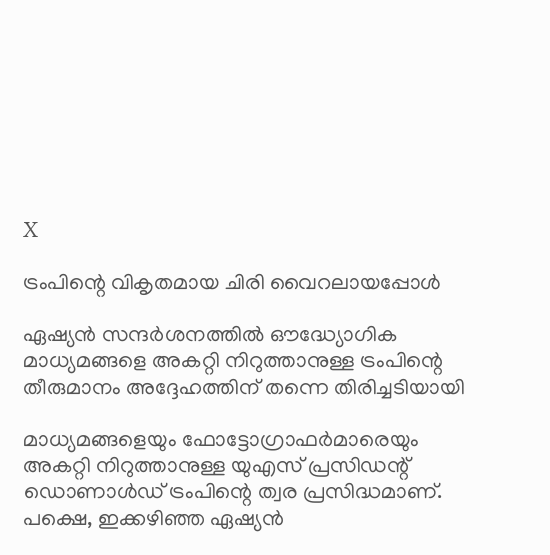X

ട്രംപിന്റെ വികൃതമായ ചിരി വൈറലായപ്പോള്‍

ഏഷ്യന്‍ സന്ദര്‍ശനത്തില്‍ ഔദ്ധ്യോഗിക മാധ്യമങ്ങളെ അകറ്റി നിറുത്താനുള്ള ട്രംപിന്റെ തീരുമാനം അദ്ദേഹത്തിന് തന്നെ തിരിച്ചടിയായി

മാധ്യമങ്ങളെയും ഫോട്ടോഗ്രാഫര്‍മാരെയും അകറ്റി നിറുത്താനുള്ള യുഎസ് പ്രസിഡന്റ് ഡൊണാള്‍ഡ് ട്രംപിന്റെ ത്വര പ്രസിദ്ധമാണ്. പക്ഷെ, ഇക്കഴിഞ്ഞ ഏഷ്യന്‍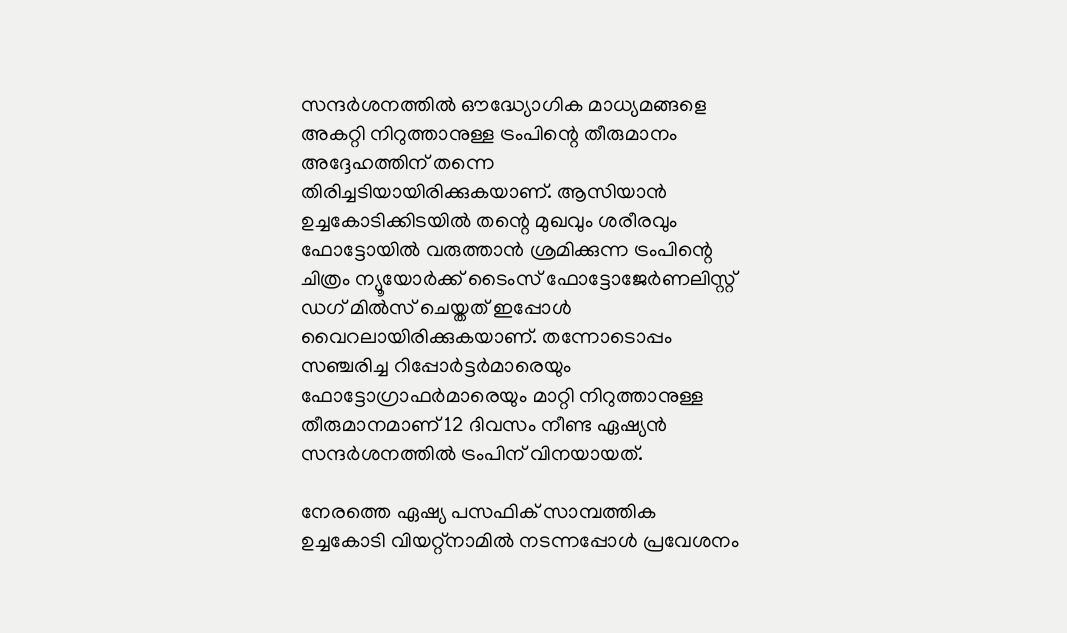സന്ദര്‍ശനത്തില്‍ ഔദ്ധ്യോഗിക മാധ്യമങ്ങളെ അകറ്റി നിറുത്താനുള്ള ട്രംപിന്റെ തീരുമാനം അദ്ദേഹത്തിന് തന്നെ തിരിച്ചടിയായിരിക്കുകയാണ്. ആസിയാന്‍ ഉച്ചകോടിക്കിടയില്‍ തന്റെ മുഖവും ശരീരവും ഫോട്ടോയില്‍ വരുത്താന്‍ ശ്രമിക്കുന്ന ട്രംപിന്റെ ചിത്രം ന്യൂയോര്‍ക്ക് ടൈംസ് ഫോട്ടോജേര്‍ണലിസ്റ്റ് ഡഗ് മില്‍സ് ചെയ്തത് ഇപ്പോള്‍ വൈറലായിരിക്കുകയാണ്. തന്നോടൊപ്പം സഞ്ചരിച്ച റിപ്പോര്‍ട്ടര്‍മാരെയും ഫോട്ടോഗ്രാഫര്‍മാരെയും മാറ്റി നിറുത്താനുള്ള തീരുമാനമാണ് 12 ദിവസം നീണ്ട ഏഷ്യന്‍ സന്ദര്‍ശനത്തില്‍ ട്രംപിന് വിനയായത്.

നേരത്തെ ഏഷ്യ പസഫിക് സാമ്പത്തിക ഉച്ചകോടി വിയറ്റ്‌നാമില്‍ നടന്നപ്പോള്‍ പ്രവേശനം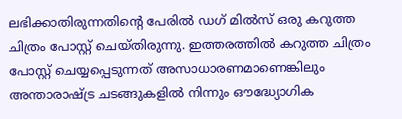ലഭിക്കാതിരുന്നതിന്റെ പേരില്‍ ഡഗ് മില്‍സ് ഒരു കറുത്ത ചിത്രം പോസ്റ്റ് ചെയ്തിരുന്നു. ഇത്തരത്തില്‍ കറുത്ത ചിത്രം പോസ്റ്റ് ചെയ്യപ്പെടുന്നത് അസാധാരണമാണെങ്കിലും അന്താരാഷ്ട്ര ചടങ്ങുകളില്‍ നിന്നും ഔദ്ധ്യോഗിക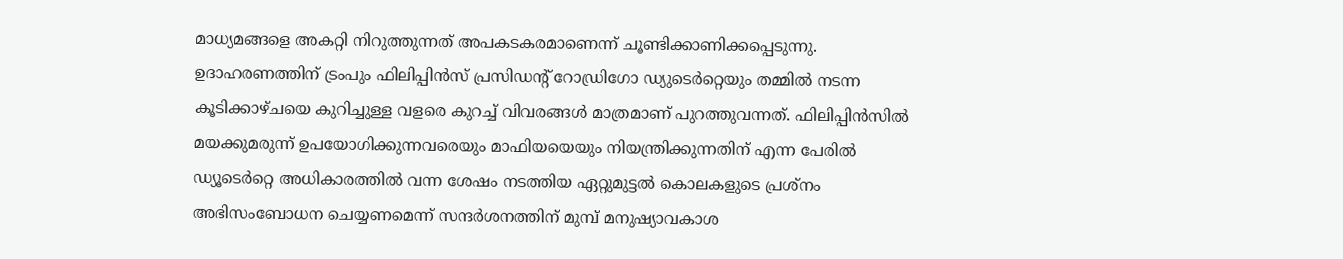മാധ്യമങ്ങളെ അകറ്റി നിറുത്തുന്നത് അപകടകരമാണെന്ന് ചൂണ്ടിക്കാണിക്കപ്പെടുന്നു. ഉദാഹരണത്തിന് ട്രംപും ഫിലിപ്പിന്‍സ് പ്രസിഡന്റ് റോഡ്രിഗോ ഡ്യുടെര്‍റ്റെയും തമ്മില്‍ നടന്ന കൂടിക്കാഴ്ചയെ കുറിച്ചുള്ള വളരെ കുറച്ച് വിവരങ്ങള്‍ മാത്രമാണ് പുറത്തുവന്നത്. ഫിലിപ്പിന്‍സില്‍ മയക്കുമരുന്ന് ഉപയോഗിക്കുന്നവരെയും മാഫിയയെയും നിയന്ത്രിക്കുന്നതിന് എന്ന പേരില്‍ ഡ്യൂടെര്‍റ്റെ അധികാരത്തില്‍ വന്ന ശേഷം നടത്തിയ ഏറ്റുമുട്ടല്‍ കൊലകളുടെ പ്രശ്‌നം അഭിസംബോധന ചെയ്യണമെന്ന് സന്ദര്‍ശനത്തിന് മുമ്പ് മനുഷ്യാവകാശ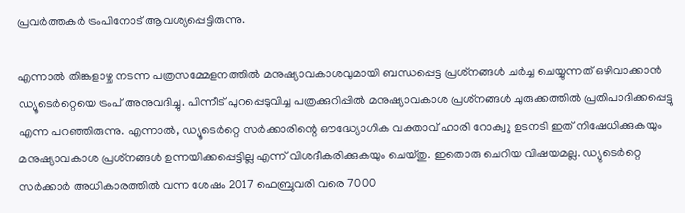പ്രവര്‍ത്തകര്‍ ട്രംപിനോട് ആവശ്യപ്പെട്ടിരുന്നു.

എന്നാല്‍ തിങ്കളാഴ്ച നടന്ന പത്രസമ്മേളനത്തില്‍ മനുഷ്യാവകാശവുമായി ബന്ധപ്പെട്ട പ്രശ്‌നങ്ങള്‍ ചര്‍ച്ച ചെയ്യുന്നത് ഒഴിവാക്കാന്‍ ഡ്യൂടെര്‍റ്റെയെ ട്രംപ് അനുവദിച്ചു. പിന്നീട് പുറപ്പെടുവിച്ച പത്രക്കുറിപ്പില്‍ മനുഷ്യാവകാശ പ്രശ്‌നങ്ങള്‍ ചുരുക്കത്തില്‍ പ്രതിപാദിക്കപ്പെട്ടു എന്ന പറഞ്ഞിരുന്നു. എന്നാല്‍, ഡ്യൂടെര്‍റ്റെ സര്‍ക്കാരിന്റെ ഔദ്ധ്യോഗിക വക്താവ് ഹാരി റോക്വു ഉടനടി ഇത് നിഷേധിക്കുകയും മനുഷ്യാവകാശ പ്രശ്‌നങ്ങള്‍ ഉന്നയിക്കപ്പെട്ടില്ല എന്ന് വിശദീകരിക്കുകയും ചെയ്തു. ഇതൊരു ചെറിയ വിഷയമല്ല. ഡ്യുടെര്‍റ്റെ സര്‍ക്കാര്‍ അധികാരത്തില്‍ വന്ന ശേഷം 2017 ഫെബ്രുവരി വരെ 7000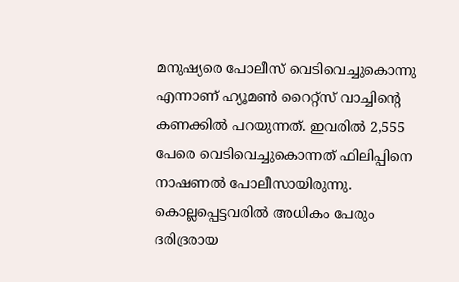മനുഷ്യരെ പോലീസ് വെടിവെച്ചുകൊന്നു എന്നാണ് ഹ്യൂമണ്‍ റൈറ്റ്‌സ് വാച്ചിന്റെ കണക്കില്‍ പറയുന്നത്. ഇവരില്‍ 2,555 പേരെ വെടിവെച്ചുകൊന്നത് ഫിലിപ്പിനെ നാഷണല്‍ പോലീസായിരുന്നു. കൊല്ലപ്പെട്ടവരില്‍ അധികം പേരും ദരിദ്രരായ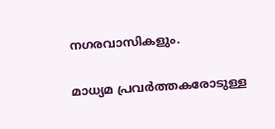നഗരവാസികളും.

മാധ്യമ പ്രവര്‍ത്തകരോടുള്ള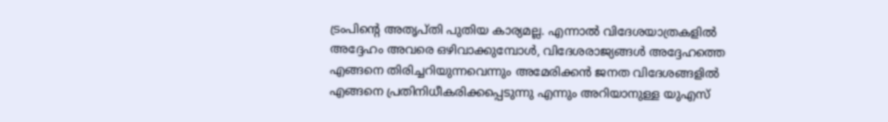ട്രംപിന്റെ അതൃപ്തി പുതിയ കാര്യമല്ല. എന്നാല്‍ വിദേശയാത്രകളില്‍ അദ്ദേഹം അവരെ ഒഴിവാക്കുമ്പോള്‍, വിദേശരാജ്യങ്ങള്‍ അദ്ദേഹത്തെ എങ്ങനെ തിരിച്ചറിയുന്നവെന്നും അമേരിക്കന്‍ ജനത വിദേശങ്ങളില്‍ എങ്ങനെ പ്രതിനിധീകരിക്കപ്പെടുന്നു എന്നും അറിയാനുള്ള യുഎസ്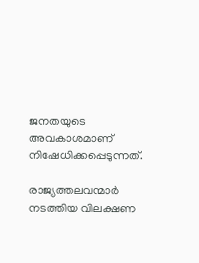ജനതയുടെ അവകാശമാണ് നിഷേധിക്കപ്പെടുന്നത്.

രാജ്യത്തലവന്മാര്‍ നടത്തിയ വിലക്ഷണ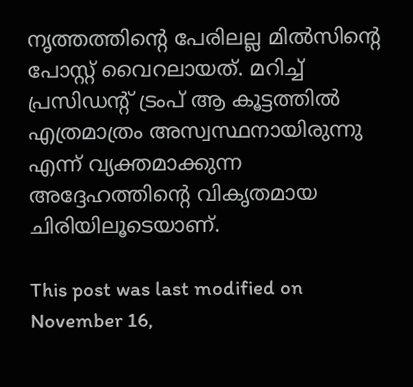നൃത്തത്തിന്റെ പേരിലല്ല മില്‍സിന്റെ പോസ്റ്റ് വൈറലായത്. മറിച്ച് പ്രസിഡന്റ് ട്രംപ് ആ കൂട്ടത്തില്‍ എത്രമാത്രം അസ്വസ്ഥനായിരുന്നു എന്ന് വ്യക്തമാക്കുന്ന അദ്ദേഹത്തിന്റെ വികൃതമായ ചിരിയിലൂടെയാണ്.

This post was last modified on November 16,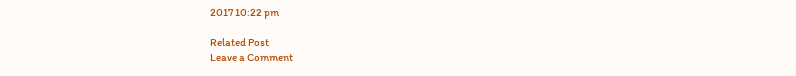2017 10:22 pm

Related Post
Leave a Comment